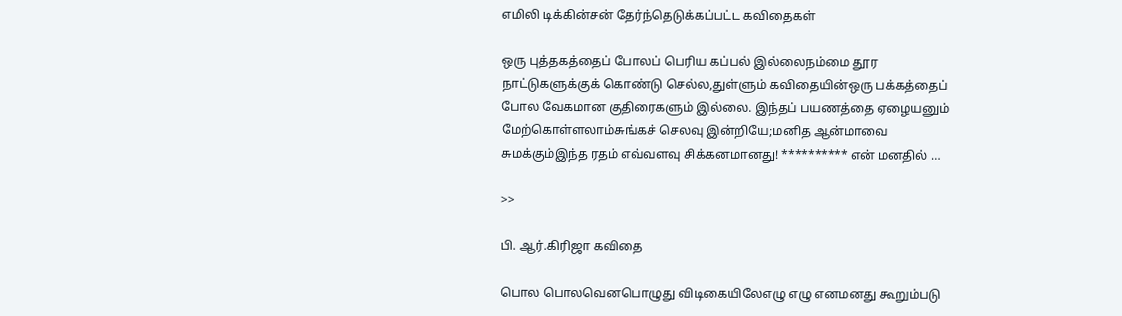எமிலி டிக்கின்சன் தேர்ந்தெடுக்கப்பட்ட கவிதைகள்

ஒரு புத்தகத்தைப் போலப் பெரிய கப்பல் இல்லைநம்மை தூர நாட்டுகளுக்குக் கொண்டு செல்ல,துள்ளும் கவிதையின்ஒரு பக்கத்தைப் போல வேகமான குதிரைகளும் இல்லை. இந்தப் பயணத்தை ஏழையனும் மேற்கொள்ளலாம்சுங்கச் செலவு இன்றியே;மனித ஆன்மாவை சுமக்கும்இந்த ரதம் எவ்வளவு சிக்கனமானது! ********** என் மனதில் …

>>

பி. ஆர்.கிரிஜா கவிதை

பொல பொலவெனபொழுது விடிகையிலேஎழு எழு எனமனது கூறும்படு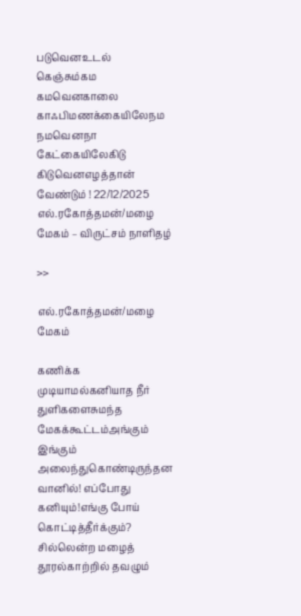படுவெனஉடல் கெஞ்சும்கம கமவெனகாலை காஃபிமணக்கையிலேநம நமவெனநா கேட்கையிலேகிடு கிடுவெனஎழத்தான் வேண்டும் ! 22/12/2025 எல்.ரகோத்தமன்/மழை மேகம் – விருட்சம் நாளிதழ்

>>

எல்.ரகோத்தமன்/மழை மேகம்

கணிக்க முடியாமல்கனியாத நீர் துளிகளைசுமந்த மேகக்கூட்டம்அங்கும் இங்கும் அலைந்துகொண்டிருந்தன வானில்! எப்போது கனியும்!எங்கு போய் கொட்டித்தீர்க்கும்? சில்லென்ற மழைத் தூரல்காற்றில் தவழும்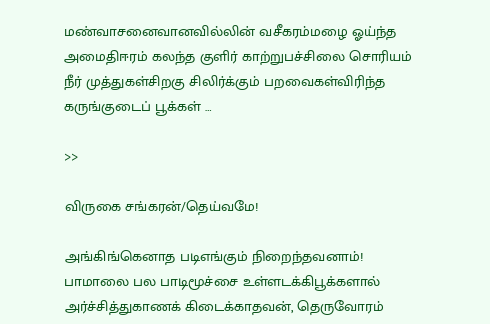மண்வாசனைவானவில்லின் வசீகரம்மழை ஓய்ந்த அமைதிஈரம் கலந்த குளிர் காற்றுபச்சிலை சொரியம் நீர் முத்துகள்சிறகு சிலிர்க்கும் பறவைகள்விரிந்த கருங்குடைப் பூக்கள் …

>>

விருகை சங்கரன்/தெய்வமே!

அங்கிங்கெனாத படிஎங்கும் நிறைந்தவனாம்! பாமாலை பல பாடிமூச்சை உள்ளடக்கிபூக்களால் அர்ச்சித்துகாணக் கிடைக்காதவன், தெருவோரம்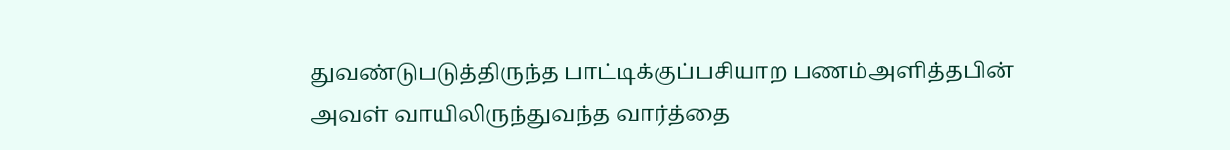துவண்டுபடுத்திருந்த பாட்டிக்குப்பசியாற பணம்அளித்தபின் அவள் வாயிலிருந்துவந்த வார்த்தை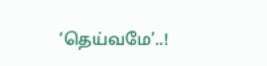‘தெய்வமே’..!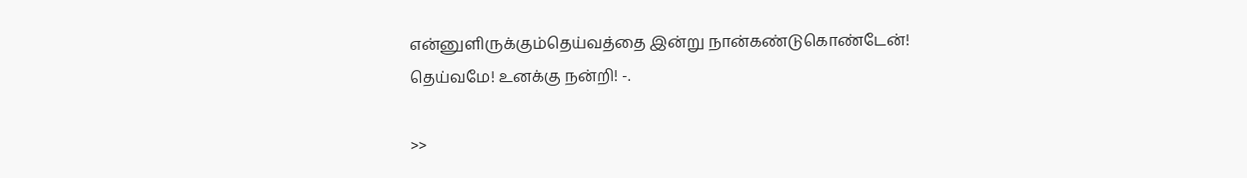என்னுளிருக்கும்தெய்வத்தை இன்று நான்கண்டுகொண்டேன்! தெய்வமே! உனக்கு நன்றி! -.

>>